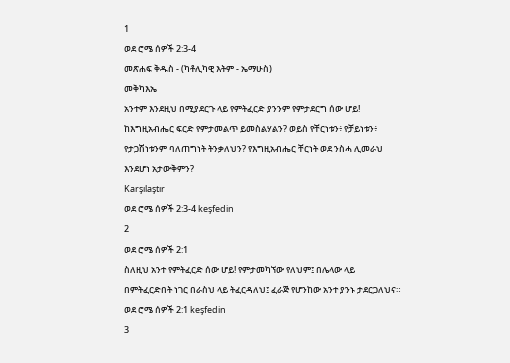1
ወደ ሮሜ ሰዎች 2:3-4
መጽሐፍ ቅዱስ - (ካቶሊካዊ እትም - ኤማሁስ)
መቅካእኤ
አንተም እንደዚህ በሚያደርጉ ላይ የምትፈርድ ያንንም የምታደርግ ሰው ሆይ! ከእግዚአብሔር ፍርድ የምታመልጥ ይመስልሃልን? ወይስ የቸርነቱን፥ የቻይነቱን፥ የታጋሽነቱንም ባለጠግነት ትንቃለህን? የእግዚአብሔር ቸርነት ወደ ንስሓ ሊመራህ እንደሆነ አታውቅምን?
Karşılaştır
ወደ ሮሜ ሰዎች 2:3-4 keşfedin
2
ወደ ሮሜ ሰዎች 2:1
ስለዚህ አንተ የምትፈርድ ሰው ሆይ! የምታመካኘው የለህም፤ በሌላው ላይ በምትፈርድበት ነገር በራስህ ላይ ትፈርዳለህ፤ ፈራጅ የሆንከው አንተ ያንኑ ታደርጋለህና።
ወደ ሮሜ ሰዎች 2:1 keşfedin
3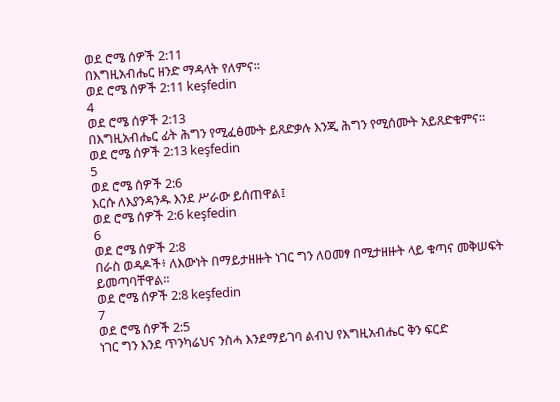ወደ ሮሜ ሰዎች 2:11
በእግዚአብሔር ዘንድ ማዳላት የለምና።
ወደ ሮሜ ሰዎች 2:11 keşfedin
4
ወደ ሮሜ ሰዎች 2:13
በእግዚአብሔር ፊት ሕግን የሚፈፅሙት ይጸድቃሉ እንጂ ሕግን የሚሰሙት አይጸድቁምና።
ወደ ሮሜ ሰዎች 2:13 keşfedin
5
ወደ ሮሜ ሰዎች 2:6
እርሱ ለእያንዳንዱ እንደ ሥራው ይሰጠዋል፤
ወደ ሮሜ ሰዎች 2:6 keşfedin
6
ወደ ሮሜ ሰዎች 2:8
በራስ ወዳዶች፥ ለእውነት በማይታዘዙት ነገር ግን ለዐመፃ በሚታዘዙት ላይ ቁጣና መቅሠፍት ይመጣባቸዋል።
ወደ ሮሜ ሰዎች 2:8 keşfedin
7
ወደ ሮሜ ሰዎች 2:5
ነገር ግን እንደ ጥንካሬህና ንስሓ እንደማይገባ ልብህ የእግዚአብሔር ቅን ፍርድ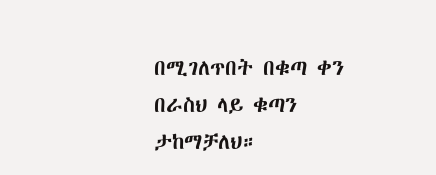በሚገለጥበት በቁጣ ቀን በራስህ ላይ ቁጣን ታከማቻለህ።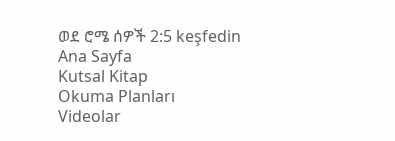ወደ ሮሜ ሰዎች 2:5 keşfedin
Ana Sayfa
Kutsal Kitap
Okuma Planları
Videolar